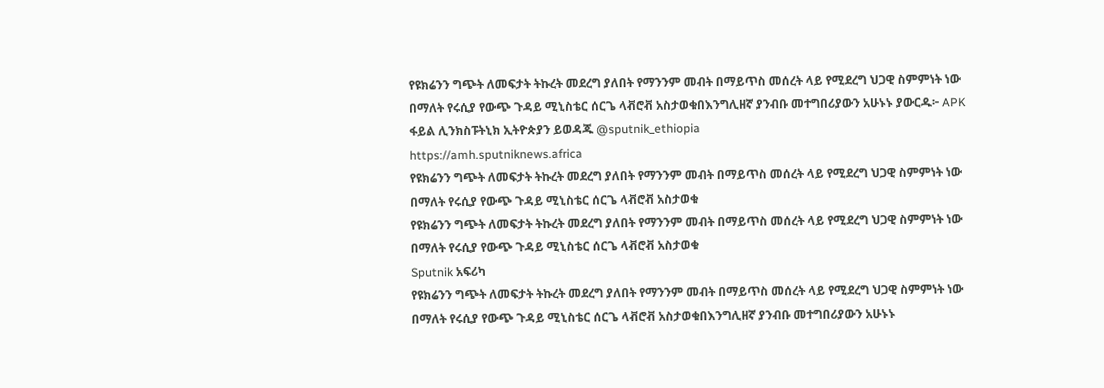የዩክሬንን ግጭት ለመፍታት ትኩረት መደረግ ያለበት የማንንም መብት በማይጥስ መሰረት ላይ የሚደረግ ህጋዊ ስምምነት ነው በማለት የሩሲያ የውጭ ጉዳይ ሚኒስቴር ሰርጌ ላቭሮቭ አስታወቁበእንግሊዘኛ ያንብቡ መተግበሪያውን አሁኑኑ ያውርዱ፦ APK ፋይል ሊንክስፑትኒክ ኢትዮጵያን ይወዳጁ @sputnik_ethiopia
https://amh.sputniknews.africa
የዩክሬንን ግጭት ለመፍታት ትኩረት መደረግ ያለበት የማንንም መብት በማይጥስ መሰረት ላይ የሚደረግ ህጋዊ ስምምነት ነው በማለት የሩሲያ የውጭ ጉዳይ ሚኒስቴር ሰርጌ ላቭሮቭ አስታወቁ
የዩክሬንን ግጭት ለመፍታት ትኩረት መደረግ ያለበት የማንንም መብት በማይጥስ መሰረት ላይ የሚደረግ ህጋዊ ስምምነት ነው በማለት የሩሲያ የውጭ ጉዳይ ሚኒስቴር ሰርጌ ላቭሮቭ አስታወቁ
Sputnik አፍሪካ
የዩክሬንን ግጭት ለመፍታት ትኩረት መደረግ ያለበት የማንንም መብት በማይጥስ መሰረት ላይ የሚደረግ ህጋዊ ስምምነት ነው በማለት የሩሲያ የውጭ ጉዳይ ሚኒስቴር ሰርጌ ላቭሮቭ አስታወቁበእንግሊዘኛ ያንብቡ መተግበሪያውን አሁኑኑ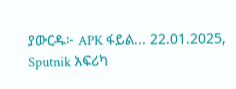ያውርዱ፦ APK ፋይል... 22.01.2025, Sputnik አፍሪካ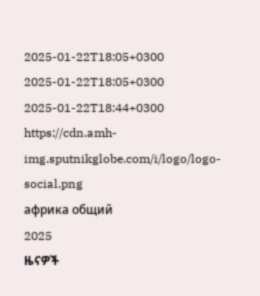2025-01-22T18:05+0300
2025-01-22T18:05+0300
2025-01-22T18:44+0300
https://cdn.amh-img.sputnikglobe.com/i/logo/logo-social.png
африка общий
2025
ዜናዎች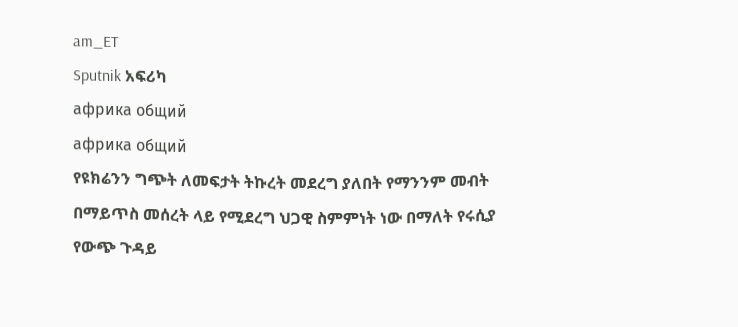am_ET
Sputnik አፍሪካ
африка общий
африка общий
የዩክሬንን ግጭት ለመፍታት ትኩረት መደረግ ያለበት የማንንም መብት በማይጥስ መሰረት ላይ የሚደረግ ህጋዊ ስምምነት ነው በማለት የሩሲያ የውጭ ጉዳይ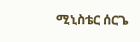ሚኒስቴር ሰርጌ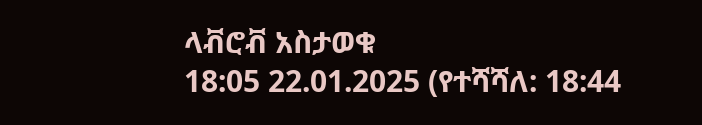ላቭሮቭ አስታወቁ
18:05 22.01.2025 (የተሻሻለ: 18:44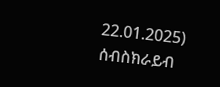22.01.2025)
ሰብስክራይብ